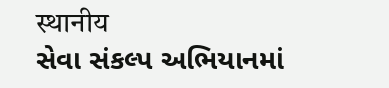स्थानीय
સેવા સંકલ્પ અભિયાનમાં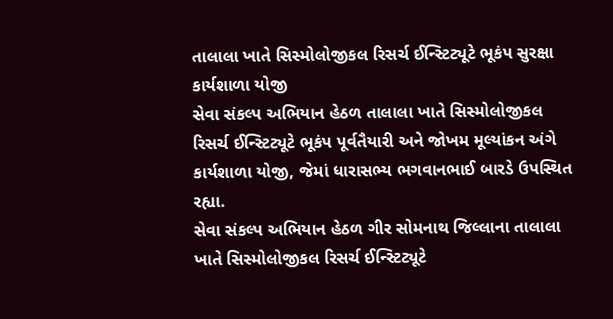તાલાલા ખાતે સિસ્મોલોજીકલ રિસર્ચ ઈન્સ્ટિટ્યૂટે ભૂકંપ સુરક્ષા કાર્યશાળા યોજી
સેવા સંકલ્પ અભિયાન હેઠળ તાલાલા ખાતે સિસ્મોલોજીકલ રિસર્ચ ઈન્સ્ટિટ્યૂટે ભૂકંપ પૂર્વતૈયારી અને જોખમ મૂલ્યાંકન અંગે કાર્યશાળા યોજી, જેમાં ધારાસભ્ય ભગવાનભાઈ બારડે ઉપસ્થિત રહ્યા.
સેવા સંકલ્પ અભિયાન હેઠળ ગીર સોમનાથ જિલ્લાના તાલાલા ખાતે સિસ્મોલોજીકલ રિસર્ચ ઈન્સ્ટિટ્યૂટે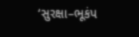‘સુરક્ષા–ભૂકંપ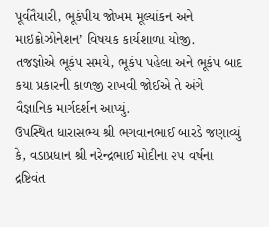પૂર્વતૈયારી, ભૂકંપીય જોખમ મૂલ્યાંકન અને માઇક્રોઝોનેશન’ વિષયક કાર્યશાળા યોજી.
તજજ્ઞોએ ભૂકંપ સમયે, ભૂકંપ પહેલા અને ભૂકંપ બાદ કયા પ્રકારની કાળજી રાખવી જોઈએ તે અંગે વૈજ્ઞાનિક માર્ગદર્શન આપ્યું.
ઉપસ્થિત ધારાસભ્ય શ્રી ભગવાનભાઈ બારડે જણાવ્યું કે, વડાપ્રધાન શ્રી નરેન્દ્રભાઈ મોદીના ૨૫ વર્ષના દ્રષ્ટિવંત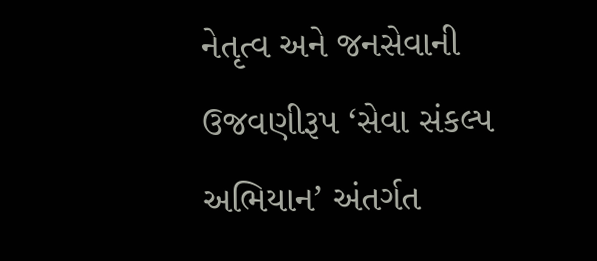નેતૃત્વ અને જનસેવાની ઉજવણીરૂપ ‘સેવા સંકલ્પ અભિયાન’ અંતર્ગત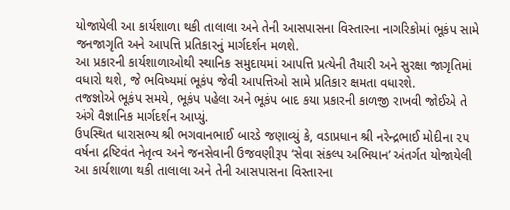યોજાયેલી આ કાર્યશાળા થકી તાલાલા અને તેની આસપાસના વિસ્તારના નાગરિકોમાં ભૂકંપ સામે જનજાગૃતિ અને આપત્તિ પ્રતિકારનું માર્ગદર્શન મળશે.
આ પ્રકારની કાર્યશાળાઓથી સ્થાનિક સમુદાયમાં આપત્તિ પ્રત્યેની તૈયારી અને સુરક્ષા જાગૃતિમાં વધારો થશે, જે ભવિષ્યમાં ભૂકંપ જેવી આપત્તિઓ સામે પ્રતિકાર ક્ષમતા વધારશે.
તજજ્ઞોએ ભૂકંપ સમયે, ભૂકંપ પહેલા અને ભૂકંપ બાદ કયા પ્રકારની કાળજી રાખવી જોઈએ તે અંગે વૈજ્ઞાનિક માર્ગદર્શન આપ્યું.
ઉપસ્થિત ધારાસભ્ય શ્રી ભગવાનભાઈ બારડે જણાવ્યું કે, વડાપ્રધાન શ્રી નરેન્દ્રભાઈ મોદીના ૨૫ વર્ષના દ્રષ્ટિવંત નેતૃત્વ અને જનસેવાની ઉજવણીરૂપ ‘સેવા સંકલ્પ અભિયાન’ અંતર્ગત યોજાયેલી આ કાર્યશાળા થકી તાલાલા અને તેની આસપાસના વિસ્તારના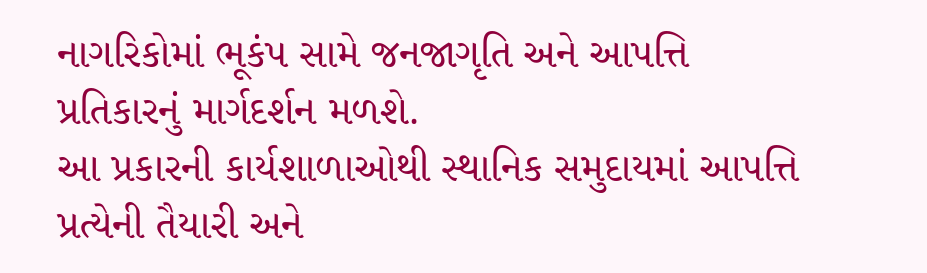નાગરિકોમાં ભૂકંપ સામે જનજાગૃતિ અને આપત્તિ પ્રતિકારનું માર્ગદર્શન મળશે.
આ પ્રકારની કાર્યશાળાઓથી સ્થાનિક સમુદાયમાં આપત્તિ પ્રત્યેની તૈયારી અને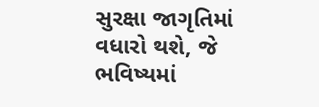સુરક્ષા જાગૃતિમાં વધારો થશે, જે ભવિષ્યમાં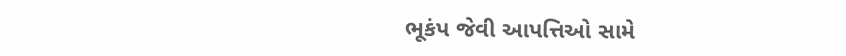ભૂકંપ જેવી આપત્તિઓ સામે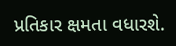પ્રતિકાર ક્ષમતા વધારશે.